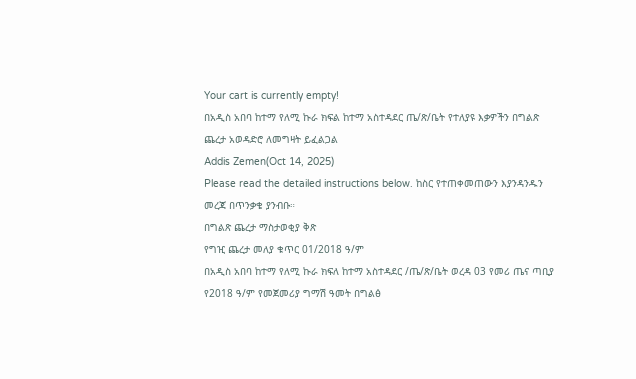Your cart is currently empty!
በአዲስ አበባ ከተማ የለሚ ኩራ ክፍል ከተማ አስተዳደር ጤ/ጽ/ቤት የተለያዩ እቃዎችን በግልጽ ጨረታ አወዳድሮ ለመግዛት ይፈልጋል
Addis Zemen(Oct 14, 2025)
Please read the detailed instructions below. ከስር የተጠቀመጠውን እያንዳንዱን መረጃ በጥንቃቄ ያንብቡ።
በግልጽ ጨረታ ማስታወቂያ ቅጽ
የግዢ ጨረታ መለያ ቁጥር 01/2018 ዓ/ም
በአዲስ አበባ ከተማ የለሚ ኩራ ክፍለ ከተማ አስተዳደር /ጤ/ጽ/ቤት ወረዳ 03 የመሪ ጤና ጣቢያ የ2018 ዓ/ም የመጀመሪያ ግማሽ ዓመት በግልፅ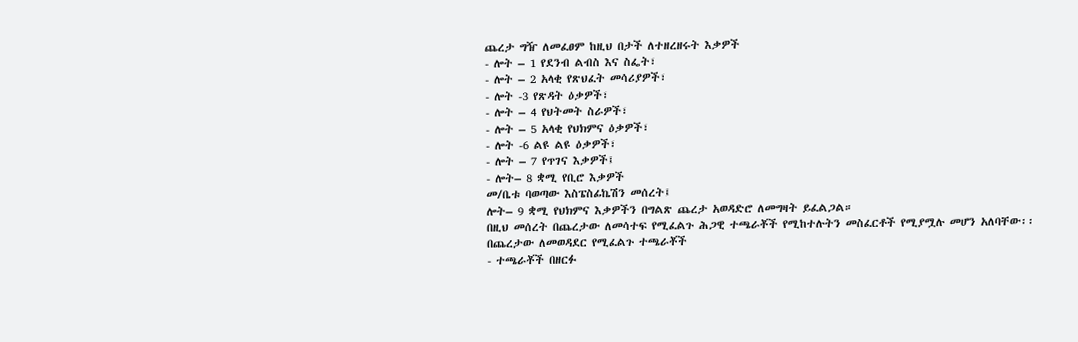ጨረታ ግዥ ለመፈፀም ከዚህ በታች ለተዘረዘሩት እቃዎች
- ሎት – 1 የደንብ ልብስ እና ስፌት፣
- ሎት – 2 አላቂ የጽህፈት መሳሪያዎች፣
- ሎት -3 የጽዳት ዕቃዎች፣
- ሎት – 4 የህትመት ስራዎች፣
- ሎት – 5 አላቂ የህክምና ዕቃዎች፣
- ሎት -6 ልዩ ልዩ ዕቃዎች፣
- ሎት – 7 የጥገና እቃዎች፤
- ሎት– 8 ቋሚ የቢሮ እቃዎች
መ/ቤቱ ባወጣው እስፔስፊኬሽን መሰረት፤
ሎት– 9 ቋሚ የህክምና እቃዎችን በግልጽ ጨረታ አወዳድሮ ለመግዛት ይፈልጋል።
በዚህ መሰረት በጨረታው ለመሳተፍ የሚፈልጉ ሕጋዊ ተጫራቾች የሚከተሉትን መስፈርቶች የሚያሟሉ መሆን አለባቸው፡፡
በጨረታው ለመወዳደር የሚፈልጉ ተጫራቾች
- ተጫራቾች በዘርፉ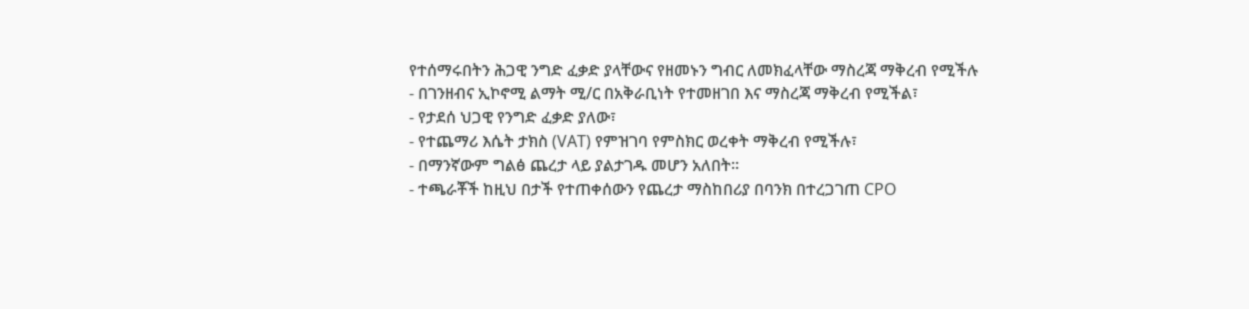የተሰማሩበትን ሕጋዊ ንግድ ፈቃድ ያላቸውና የዘመኑን ግብር ለመክፈላቸው ማስረጃ ማቅረብ የሚችሉ
- በገንዘብና ኢኮኖሚ ልማት ሚ/ር በአቅራቢነት የተመዘገበ እና ማስረጃ ማቅረብ የሚችል፣
- የታደሰ ህጋዊ የንግድ ፈቃድ ያለው፣
- የተጨማሪ እሴት ታክስ (VAT) የምዝገባ የምስክር ወረቀት ማቅረብ የሚችሉ፣
- በማንኛውም ግልፅ ጨረታ ላይ ያልታገዱ መሆን አለበት፡፡
- ተጫራቾች ከዚህ በታች የተጠቀሰውን የጨረታ ማስከበሪያ በባንክ በተረጋገጠ CPO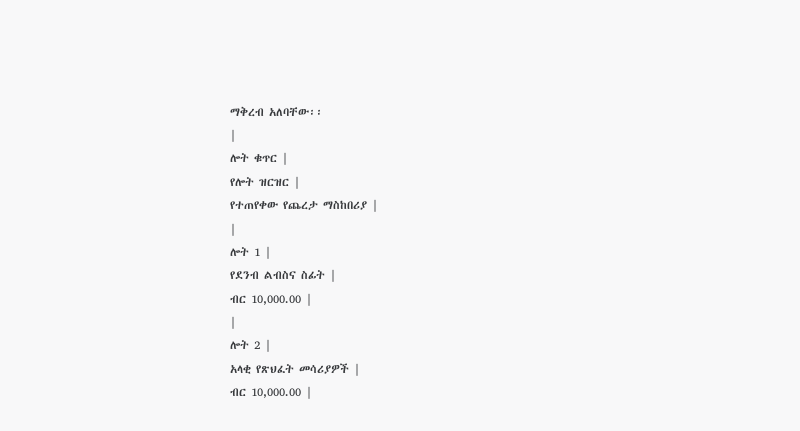ማቅረብ አለባቸው፡፡
|
ሎት ቁጥር |
የሎት ዝርዝር |
የተጠየቀው የጨረታ ማስከበሪያ |
|
ሎት 1 |
የደንብ ልብስና ስፊት |
ብር 10,000.00 |
|
ሎት 2 |
አላቂ የጽህፈት መሳሪያዎች |
ብር 10,000.00 |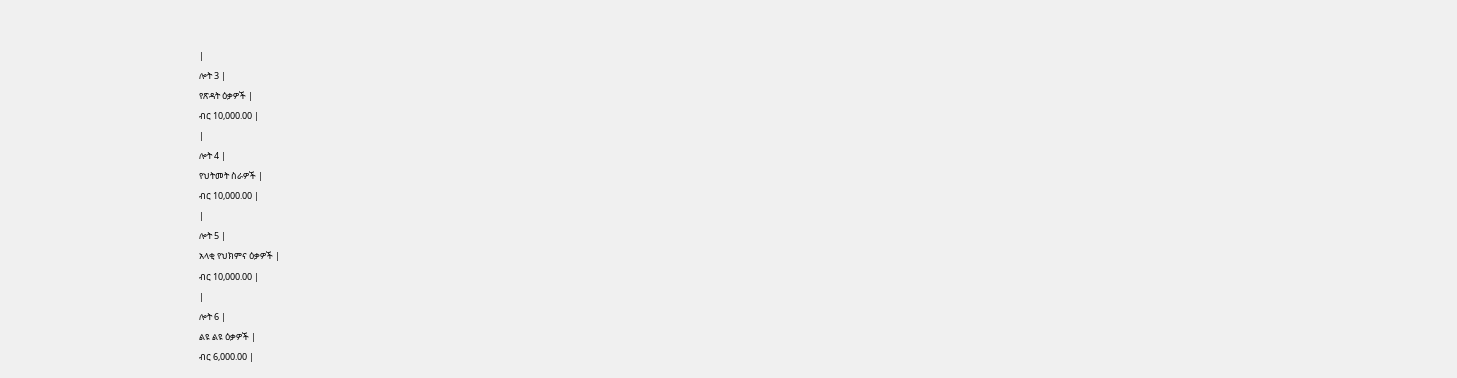|
ሎት 3 |
የጽዳት ዕቃዎች |
ብር 10,000.00 |
|
ሎት 4 |
የህትመት ስራዎች |
ብር 10,000.00 |
|
ሎት 5 |
አላቂ የህክምና ዕቃዎች |
ብር 10,000.00 |
|
ሎት 6 |
ልዩ ልዩ ዕቃዎች |
ብር 6,000.00 |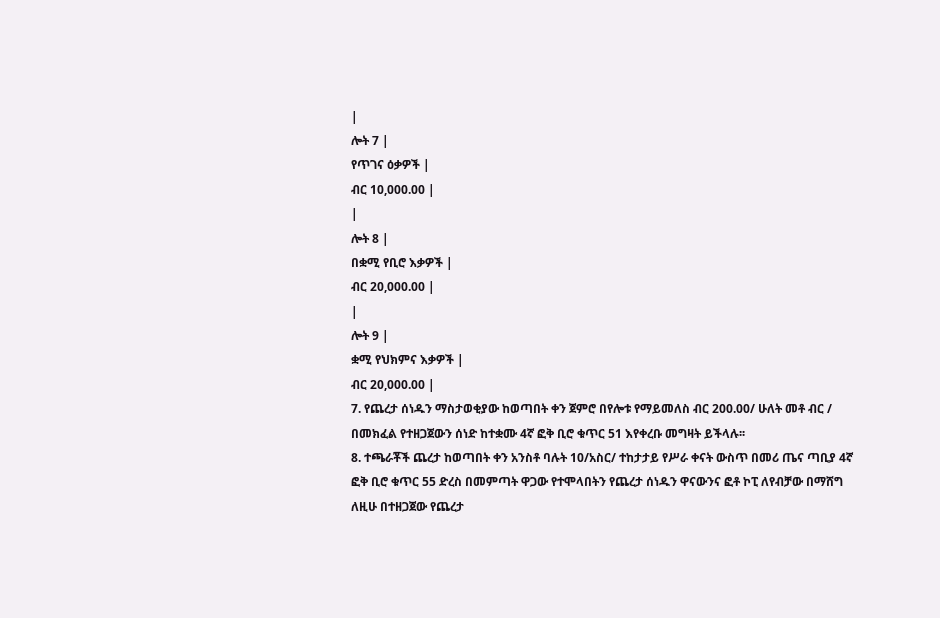|
ሎት 7 |
የጥገና ዕቃዎች |
ብር 10,000.00 |
|
ሎት 8 |
በቋሚ የቢሮ እቃዎች |
ብር 20,000.00 |
|
ሎት 9 |
ቋሚ የህክምና እቃዎች |
ብር 20,000.00 |
7. የጨረታ ሰነዱን ማስታወቂያው ከወጣበት ቀን ጀምሮ በየሎቱ የማይመለስ ብር 200.00/ ሁለት መቶ ብር / በመክፈል የተዘጋጀውን ሰነድ ከተቋሙ 4ኛ ፎቅ ቢሮ ቁጥር 51 እየቀረቡ መግዛት ይችላሉ፡፡
8. ተጫራቾች ጨረታ ከወጣበት ቀን አንስቶ ባሉት 10/አስር/ ተከታታይ የሥራ ቀናት ውስጥ በመሪ ጤና ጣቢያ 4ኛ ፎቅ ቢሮ ቁጥር 55 ድረስ በመምጣት ዋጋው የተሞላበትን የጨረታ ሰነዱን ዋናውንና ፎቶ ኮፒ ለየብቻው በማሸግ ለዚሁ በተዘጋጀው የጨረታ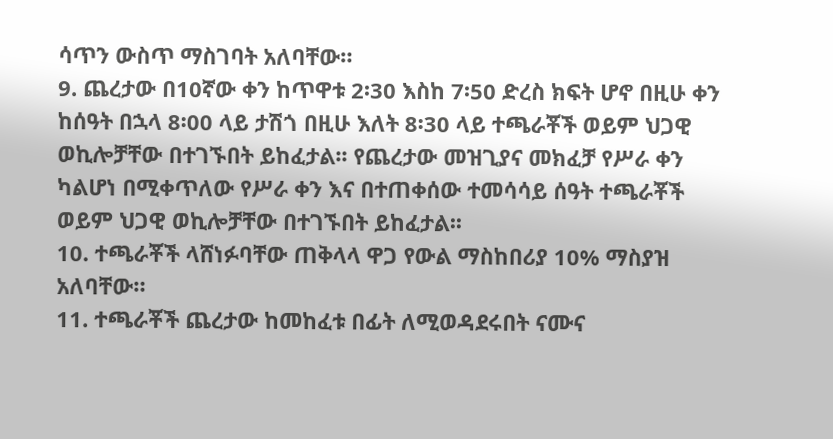ሳጥን ውስጥ ማስገባት አለባቸው።
9. ጨረታው በ10ኛው ቀን ከጥዋቱ 2፡30 እስከ 7፡50 ድረስ ክፍት ሆኖ በዚሁ ቀን ከሰዓት በኋላ 8፡00 ላይ ታሽጎ በዚሁ እለት 8፡30 ላይ ተጫራቾች ወይም ህጋዊ ወኪሎቻቸው በተገኙበት ይከፈታል፡፡ የጨረታው መዝጊያና መክፈቻ የሥራ ቀን ካልሆነ በሚቀጥለው የሥራ ቀን እና በተጠቀሰው ተመሳሳይ ሰዓት ተጫራቾች ወይም ህጋዊ ወኪሎቻቸው በተገኙበት ይከፈታል፡፡
10. ተጫራቾች ላሸነፉባቸው ጠቅላላ ዋጋ የውል ማስከበሪያ 10% ማስያዝ አለባቸው።
11. ተጫራቾች ጨረታው ከመከፈቱ በፊት ለሚወዳደሩበት ናሙና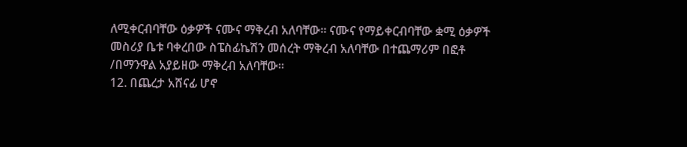ለሚቀርብባቸው ዕቃዎች ናሙና ማቅረብ አለባቸው፡፡ ናሙና የማይቀርብባቸው ቋሚ ዕቃዎች መስሪያ ቤቱ ባቀረበው ስፔስፊኬሽን መሰረት ማቅረብ አለባቸው በተጨማሪም በፎቶ /በማንዋል አያይዘው ማቅረብ አለባቸው።
12. በጨረታ አሸናፊ ሆኖ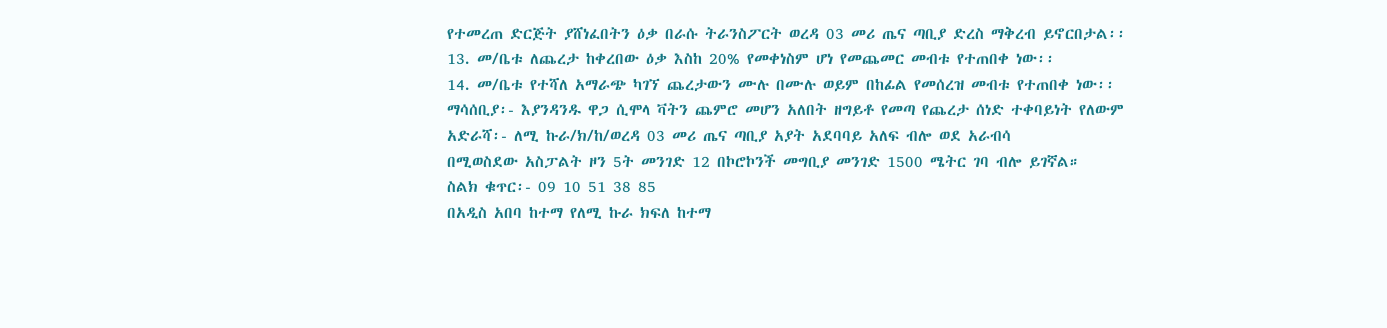የተመረጠ ድርጅት ያሸነፈበትን ዕቃ በራሱ ትራንስፖርት ወረዳ 03 መሪ ጤና ጣቢያ ድረስ ማቅረብ ይኖርበታል፡፡
13. መ/ቤቱ ለጨረታ ከቀረበው ዕቃ እስከ 20% የመቀነስም ሆነ የመጨመር መብቱ የተጠበቀ ነው፡፡
14. መ/ቤቱ የተሻለ አማራጭ ካገኘ ጨረታውን ሙሉ በሙሉ ወይም በከፊል የመሰረዝ መብቱ የተጠበቀ ነው፡፡
ማሳሰቢያ፡- እያንዳንዱ ዋጋ ሲሞላ ቫትን ጨምሮ መሆን አለበት ዘግይቶ የመጣ የጨረታ ሰነድ ተቀባይነት የለውም
አድራሻ፡- ለሚ ኩራ/ክ/ከ/ወረዳ 03 መሪ ጤና ጣቢያ አያት አደባባይ አለፍ ብሎ ወደ አራብሳ
በሚወስደው አስፓልት ዞን 5ት መንገድ 12 በኮሮኮንች መግቢያ መንገድ 1500 ሜትር ገባ ብሎ ይገኛል።
ስልክ ቁጥር፡- 09 10 51 38 85
በአዲስ አበባ ከተማ የለሚ ኩራ ክፍለ ከተማ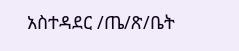አስተዳደር /ጤ/ጽ/ቤት